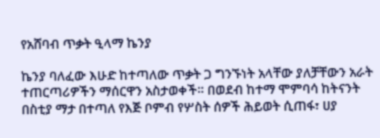የአሸባብ ጥቃት ዒላማ ኬንያ

ኬንያ ባለፈው እሁድ ከተጣለው ጥቃት ጋ ግንኙነት አላቸው ያለቻቸውን አራት ተጠርጣሪዎችን ማሰርዋን አስታወቀች። በወደብ ከተማ ሞምባሳ ከትናንት በስቲያ ማታ በተጣለ የእጅ ቦምብ የሦስት ሰዎች ሕይወት ሲጠፋ፣ ሀያ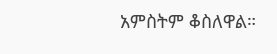አምስትም ቆስለዋል።